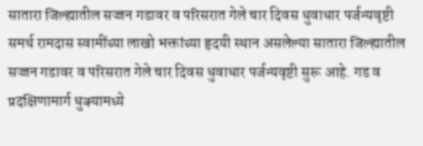सातारा जिल्ह्यातील सज्जन गडावर व परिसरात गेले चार दिवस धुवाधार पर्जन्यवृष्टी
समर्थ रामदास स्वामींच्या लाखो भक्तांच्या हृदयी स्थान असलेल्या सातारा जिल्ह्यातील सज्जन गडावर व परिसरात गेले चार दिवस धुवाधार पर्जन्यवृष्टी सुरू आहे. गड व प्रदक्षिणामार्ग धुक्यामध्ये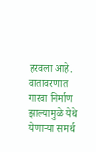हरवला आहे. वातावरणात गारवा निर्माण झाल्यामुळे येथे येणाऱ्या समर्थ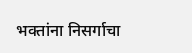भक्तांना निसर्गाचा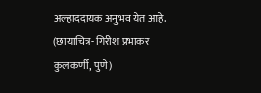अल्हाददायक अनुभव येत आहे.
(छायाचित्र- गिरीश प्रभाकर कुलकर्णी, पुणे)